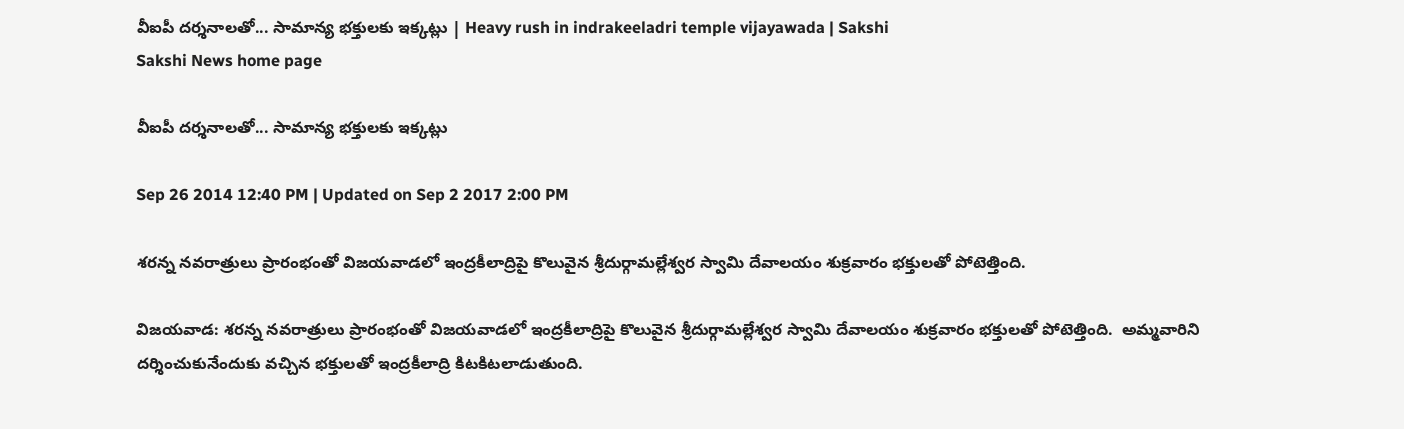వీఐపీ దర్శనాలతో... సామాన్య భక్తులకు ఇక్కట్లు | Heavy rush in indrakeeladri temple vijayawada | Sakshi
Sakshi News home page

వీఐపీ దర్శనాలతో... సామాన్య భక్తులకు ఇక్కట్లు

Sep 26 2014 12:40 PM | Updated on Sep 2 2017 2:00 PM

శరన్న నవరాత్రులు ప్రారంభంతో విజయవాడలో ఇంద్రకీలాద్రిపై కొలువైన శ్రీదుర్గామల్లేశ్వర స్వామి దేవాలయం శుక్రవారం భక్తులతో పోటెత్తింది.

విజయవాడ: శరన్న నవరాత్రులు ప్రారంభంతో విజయవాడలో ఇంద్రకీలాద్రిపై కొలువైన శ్రీదుర్గామల్లేశ్వర స్వామి దేవాలయం శుక్రవారం భక్తులతో పోటెత్తింది.  అమ్మవారిని దర్శించుకునేందుకు వచ్చిన భక్తులతో ఇంద్రకీలాద్రి కిటకిటలాడుతుంది.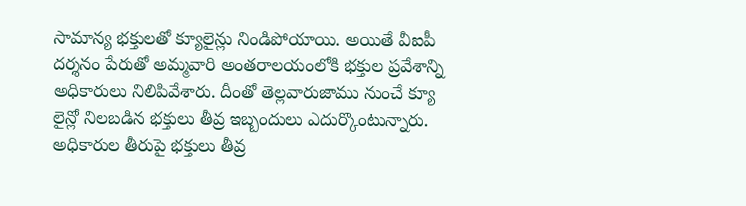సామాన్య భక్తులతో క్యూలైన్లు నిండిపోయాయి. అయితే వీఐపీ దర్శనం పేరుతో అమ్మవారి అంతరాలయంలోకి భక్తుల ప్రవేశాన్ని అధికారులు నిలిపివేశారు. దీంతో తెల్లవారుజాము నుంచే క్యూ లైన్లో నిలబడిన భక్తులు తీవ్ర ఇబ్బందులు ఎదుర్కొంటున్నారు. అధికారుల తీరుపై భక్తులు తీవ్ర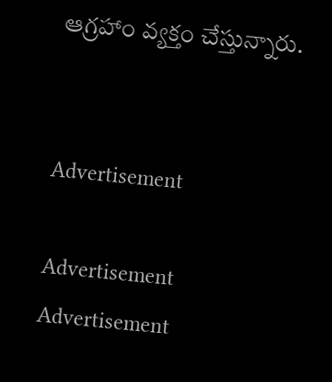ఆగ్రహాం వ్యక్తం చేస్తున్నారు.


Advertisement

Advertisement
Advertisement